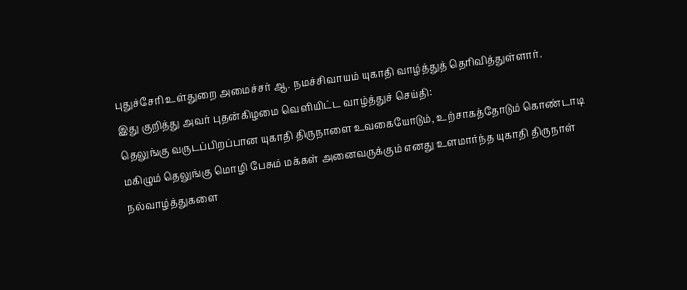புதுச்சேரி உள்துறை அமைச்சர் ஆ. நமச்சிவாயம் யுகாதி வாழ்த்துத் தெரிவித்துள்ளார்.
இது குறித்து அவர் புதன்கிழமை வெளியிட்ட வாழ்த்துச் செய்தி:
தெலுங்கு வருடப்பிறப்பான யுகாதி திருநாளை உவகையோடும், உற்சாகத்தோடும் கொண்டாடி மகிழும் தெலுங்கு மொழி பேசும் மக்கள் அனைவருக்கும் எனது உளமார்ந்த யுகாதி திருநாள் நல்வாழ்த்துகளை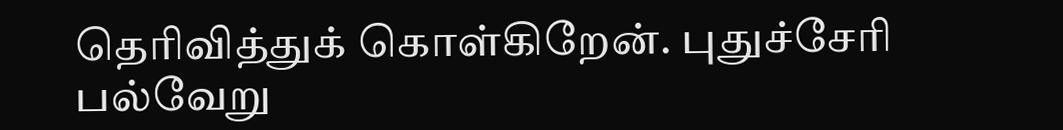தெரிவித்துக் கொள்கிறேன். புதுச்சேரி பல்வேறு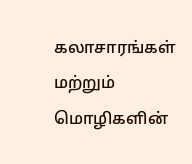கலாசாரங்கள் மற்றும் மொழிகளின்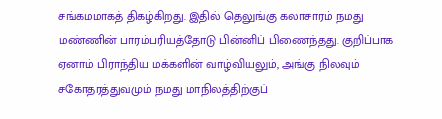சங்கமமாகத் திகழ்கிறது. இதில் தெலுங்கு கலாசாரம் நமது மண்ணின் பாரம்பரியத்தோடு பின்னிப் பிணைந்தது. குறிப்பாக ஏனாம் பிராந்திய மக்களின் வாழ்வியலும், அங்கு நிலவும் சகோதரத்துவமும் நமது மாநிலத்திற்குப்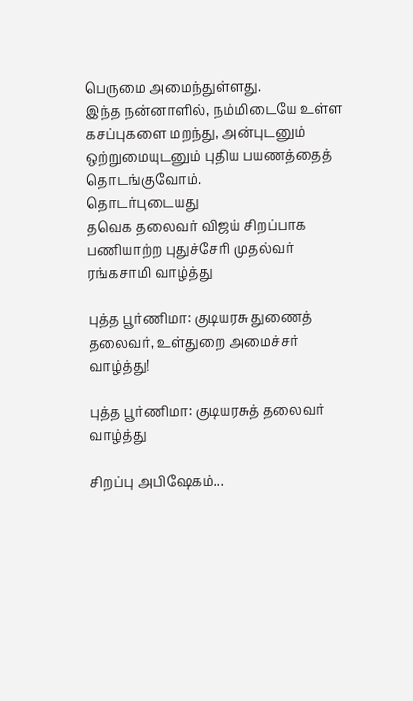பெருமை அமைந்துள்ளது.
இந்த நன்னாளில், நம்மிடையே உள்ள கசப்புகளை மறந்து, அன்புடனும் ஒற்றுமையுடனும் புதிய பயணத்தைத் தொடங்குவோம்.
தொடர்புடையது
தவெக தலைவர் விஜய் சிறப்பாக பணியாற்ற புதுச்சேரி முதல்வர் ரங்கசாமி வாழ்த்து

புத்த பூர்ணிமா: குடியரசு துணைத் தலைவர், உள்துறை அமைச்சர் வாழ்த்து!

புத்த பூர்ணிமா: குடியரசுத் தலைவர் வாழ்த்து

சிறப்பு அபிஷேகம்...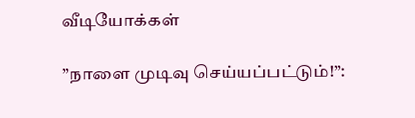வீடியோக்கள்

”நாளை முடிவு செய்யப்பட்டும்!”: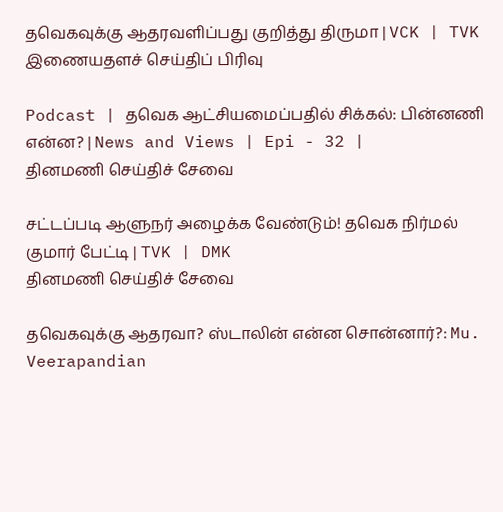தவெகவுக்கு ஆதரவளிப்பது குறித்து திருமா | VCK | TVK
இணையதளச் செய்திப் பிரிவு

Podcast | தவெக ஆட்சியமைப்பதில் சிக்கல்: பின்னணி என்ன? | News and Views | Epi - 32 |
தினமணி செய்திச் சேவை

சட்டப்படி ஆளுநர் அழைக்க வேண்டும்! தவெக நிர்மல் குமார் பேட்டி | TVK | DMK
தினமணி செய்திச் சேவை

தவெகவுக்கு ஆதரவா? ஸ்டாலின் என்ன சொன்னார்?: Mu. Veerapandian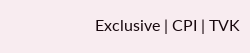Exclusive | CPI | TVK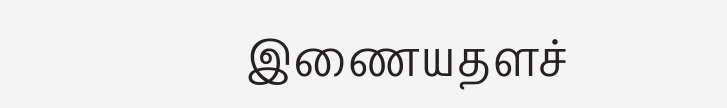இணையதளச்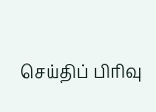செய்திப் பிரிவு